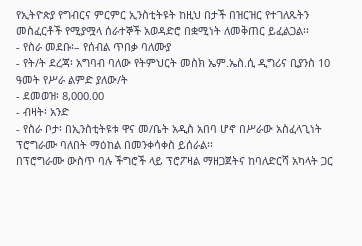የኢትዮጵያ የግብርና ምርምር ኢንስቲትዩት ከዚህ በታች በዝርዝር የተገለጹትን መስፈርቶች የሚያሟላ ሰራተኞች አወዳድሮ በቋሚነት ለመቅጠር ይፈልጋል፡፡
- የስራ መደቡ፡– የሰብል ጥበቃ ባለሙያ
- የት/ት ደረጃ፡ አግባብ ባለው የትምህርት መስክ ኤም.ኤስ.ሲ ዲግሪና ቢያንስ 10 ዓመት የሥራ ልምድ ያለው/ት
- ደመወዝ፡ 8,000.00
- ብዛት፡ አንድ
- የስራ ቦታ፡ በኢንስቲትዩቱ ዋና መ/ቤት አዲስ አበባ ሆኖ በሥራው አስፈላጊነት ፕሮግራሙ ባለበት ማዕከል በመንቀሳቀስ ይሰራል፡፡
በፕሮግራሙ ውስጥ ባሉ ችግሮች ላይ ፕሮፖዛል ማዘጋጀትና ከባለድርሻ አካላት ጋር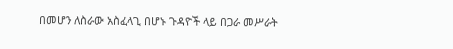በመሆን ለስራው አስፈላጊ በሆኑ ጉዳዮች ላይ በጋራ መሥራት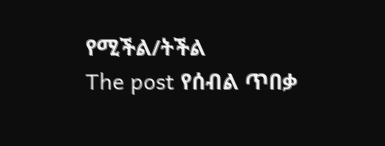የሚችል/ትችል
The post የሰብል ጥበቃ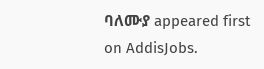ባለሙያ appeared first on AddisJobs.